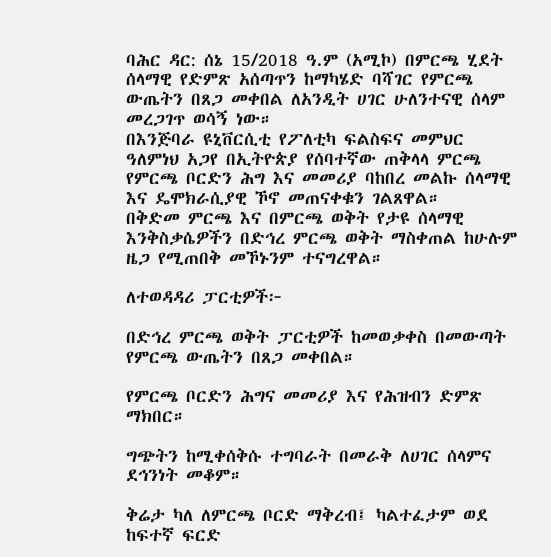ባሕር ዳር: ሰኔ 15/2018 ዓ.ም (አሚኮ) በምርጫ ሂደት ሰላማዊ የድምጽ አሰጣጥን ከማካሄድ ባሻገር የምርጫ ውጤትን በጸጋ መቀበል ለአንዲት ሀገር ሁለንተናዊ ሰላም መረጋገጥ ወሳኝ ነው።
በእንጅባራ ዩኒቨርሲቲ የፖለቲካ ፍልስፍና መምህር ዓለምነህ አጋየ በኢትዮጵያ የሰባተኛው ጠቅላላ ምርጫ የምርጫ ቦርድን ሕግ እና መመሪያ ባከበረ መልኩ ሰላማዊ እና ዴሞክራሲያዊ ኾኖ መጠናቀቁን ገልጸዋል።
በቅድመ ምርጫ እና በምርጫ ወቅት የታዩ ሰላማዊ እንቅስቃሴዎችን በድኅረ ምርጫ ወቅት ማስቀጠል ከሁሉም ዜጋ የሚጠበቅ መኾኑንም ተናግረዋል።

ለተወዳዳሪ ፓርቲዎች፦

በድኅረ ምርጫ ወቅት ፓርቲዎች ከመወቃቀስ በመውጣት የምርጫ ውጤትን በጸጋ መቀበል።

የምርጫ ቦርድን ሕግና መመሪያ እና የሕዝብን ድምጽ ማክበር።

ግጭትን ከሚቀሰቅሱ ተግባራት በመራቅ ለሀገር ሰላምና ደኅንነት መቆም።

ቅሬታ ካለ ለምርጫ ቦርድ ማቅረብ፤ ካልተፈታም ወደ ከፍተኛ ፍርድ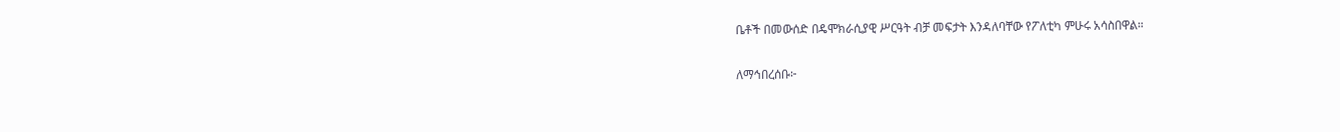ቤቶች በመውሰድ በዴሞክራሲያዊ ሥርዓት ብቻ መፍታት እንዳለባቸው የፖለቲካ ምሁሩ አሳስበዋል።

ለማኅበረሰቡ፦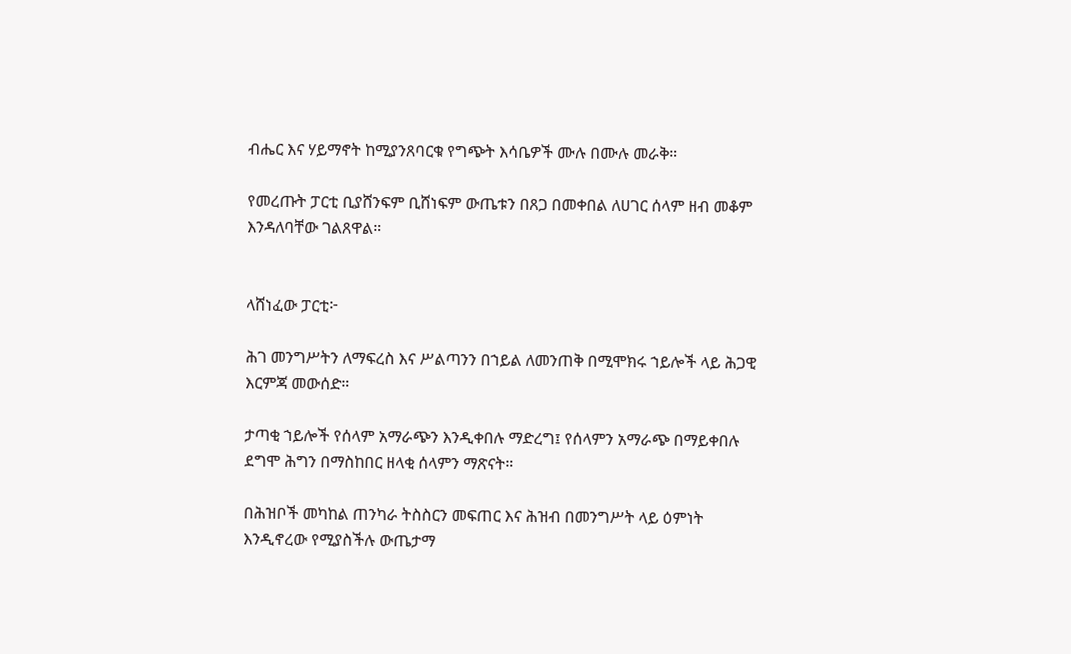ብሔር እና ሃይማኖት ከሚያንጸባርቁ የግጭት እሳቤዎች ሙሉ በሙሉ መራቅ።

የመረጡት ፓርቲ ቢያሸንፍም ቢሸነፍም ውጤቱን በጸጋ በመቀበል ለሀገር ሰላም ዘብ መቆም እንዳለባቸው ገልጸዋል።


ላሸነፈው ፓርቲ፦

ሕገ መንግሥትን ለማፍረስ እና ሥልጣንን በኀይል ለመንጠቅ በሚሞክሩ ኀይሎች ላይ ሕጋዊ እርምጃ መውሰድ።

ታጣቂ ኀይሎች የሰላም አማራጭን እንዲቀበሉ ማድረግ፤ የሰላምን አማራጭ በማይቀበሉ ደግሞ ሕግን በማስከበር ዘላቂ ሰላምን ማጽናት።

በሕዝቦች መካከል ጠንካራ ትስስርን መፍጠር እና ሕዝብ በመንግሥት ላይ ዕምነት እንዲኖረው የሚያስችሉ ውጤታማ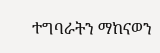ተግባራትን ማከናወን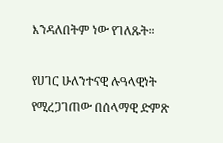እንዳለበትም ነው የገለጹት።

የሀገር ሁለንተናዊ ሉዓላዊነት የሚረጋገጠው በሰላማዊ ድምጽ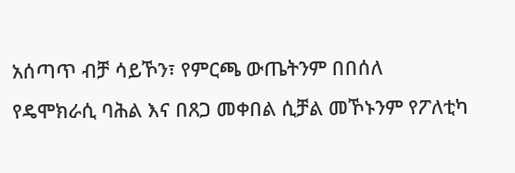አሰጣጥ ብቻ ሳይኾን፣ የምርጫ ውጤትንም በበሰለ የዴሞክራሲ ባሕል እና በጸጋ መቀበል ሲቻል መኾኑንም የፖለቲካ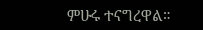ምሁሩ ተናግረዋል።